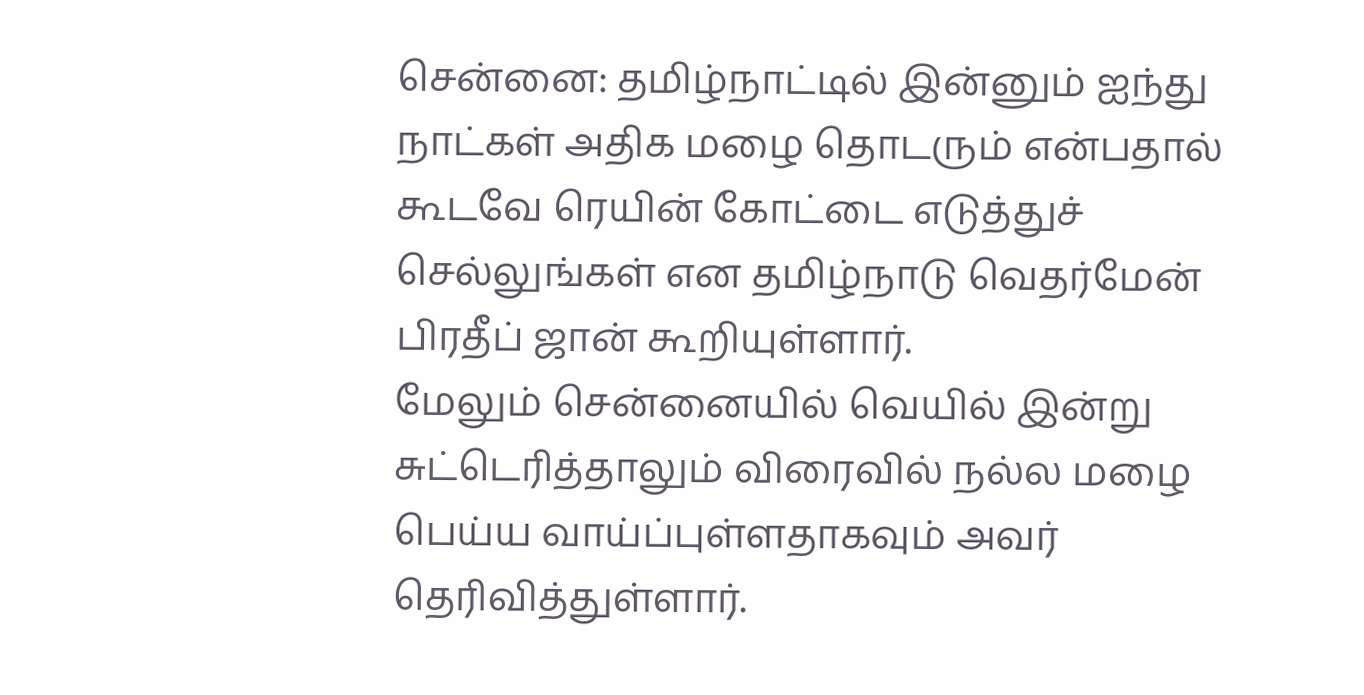சென்னை: தமிழ்நாட்டில் இன்னும் ஐந்து நாட்கள் அதிக மழை தொடரும் என்பதால் கூடவே ரெயின் கோட்டை எடுத்துச் செல்லுங்கள் என தமிழ்நாடு வெதர்மேன் பிரதீப் ஜான் கூறியுள்ளார்.
மேலும் சென்னையில் வெயில் இன்று சுட்டெரித்தாலும் விரைவில் நல்ல மழை பெய்ய வாய்ப்புள்ளதாகவும் அவர் தெரிவித்துள்ளார்.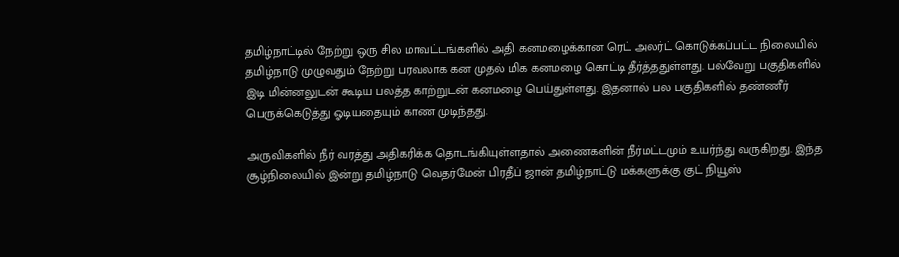தமிழ்நாட்டில் நேற்று ஒரு சில மாவட்டங்களில் அதி கனமழைக்கான ரெட் அலர்ட் கொடுக்கப்பட்ட நிலையில் தமிழ்நாடு முழுவதும் நேற்று பரவலாக கன முதல் மிக கனமழை கொட்டி தீர்த்ததுள்ளது. பல்வேறு பகுதிகளில் இடி மின்னலுடன் கூடிய பலத்த காற்றுடன் கனமழை பெய்துள்ளது. இதனால் பல பகுதிகளில் தண்ணீர் பெருக்கெடுத்து ஓடியதையும் காண முடிந்தது.

அருவிகளில் நீர் வரத்து அதிகரிக்க தொடங்கியுள்ளதால் அணைகளின் நீர்மட்டமும் உயர்ந்து வருகிறது. இந்த சூழ்நிலையில் இன்று தமிழ்நாடு வெதர்மேன் பிரதீப் ஜான் தமிழ்நாட்டு மக்களுக்கு குட் நியூஸ்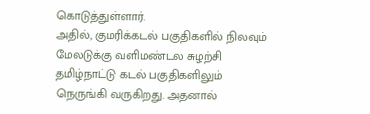கொடுத்துள்ளார்.
அதில், குமரிக்கடல் பகுதிகளில் நிலவும் மேலடுக்கு வளிமண்டல சுழற்சி தமிழ்நாட்டு கடல் பகுதிகளிலும் நெருங்கி வருகிறது. அதனால்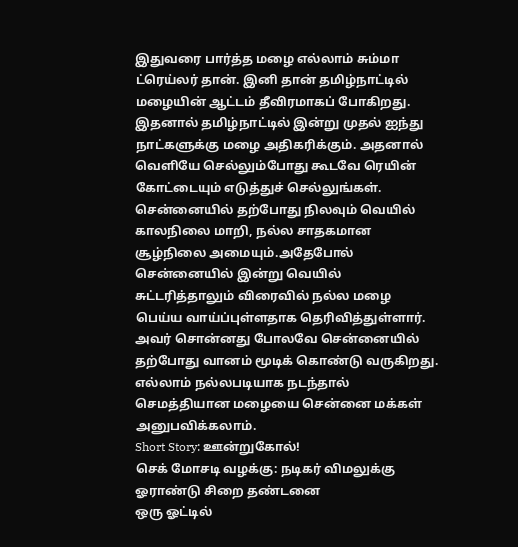இதுவரை பார்த்த மழை எல்லாம் சும்மா ட்ரெய்லர் தான். இனி தான் தமிழ்நாட்டில் மழையின் ஆட்டம் தீவிரமாகப் போகிறது. இதனால் தமிழ்நாட்டில் இன்று முதல் ஐந்து நாட்களுக்கு மழை அதிகரிக்கும். அதனால் வெளியே செல்லும்போது கூடவே ரெயின் கோட்டையும் எடுத்துச் செல்லுங்கள்.
சென்னையில் தற்போது நிலவும் வெயில் காலநிலை மாறி, நல்ல சாதகமான சூழ்நிலை அமையும்.அதேபோல் சென்னையில் இன்று வெயில் சுட்டரித்தாலும் விரைவில் நல்ல மழை பெய்ய வாய்ப்புள்ளதாக தெரிவித்துள்ளார். அவர் சொன்னது போலவே சென்னையில் தற்போது வானம் மூடிக் கொண்டு வருகிறது. எல்லாம் நல்லபடியாக நடந்தால் செமத்தியான மழையை சென்னை மக்கள் அனுபவிக்கலாம்.
Short Story: ஊன்றுகோல்!
செக் மோசடி வழக்கு: நடிகர் விமலுக்கு ஓராண்டு சிறை தண்டனை
ஒரு ஓட்டில்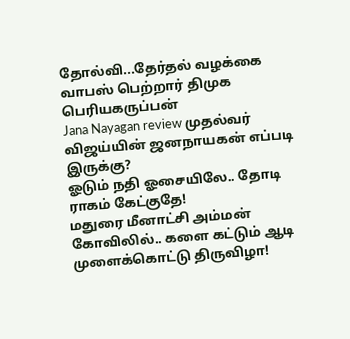தோல்வி...தேர்தல் வழக்கை வாபஸ் பெற்றார் திமுக பெரியகருப்பன்
Jana Nayagan review முதல்வர் விஜய்யின் ஜனநாயகன் எப்படி இருக்கு?
ஓடும் நதி ஓசையிலே.. தோடி ராகம் கேட்குதே!
மதுரை மீனாட்சி அம்மன் கோவிலில்.. களை கட்டும் ஆடி முளைக்கொட்டு திருவிழா!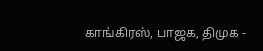காங்கிரஸ், பாஜக, திமுக -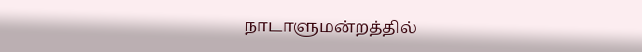நாடாளுமன்றத்தில்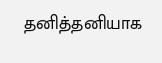தனித்தனியாக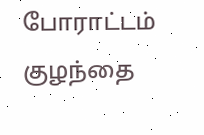போராட்டம்
குழந்தை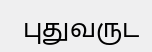புதுவருட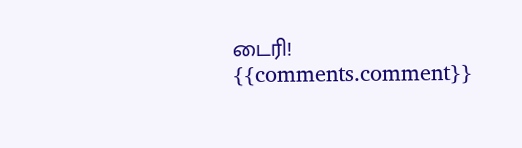டைரி!
{{comments.comment}}